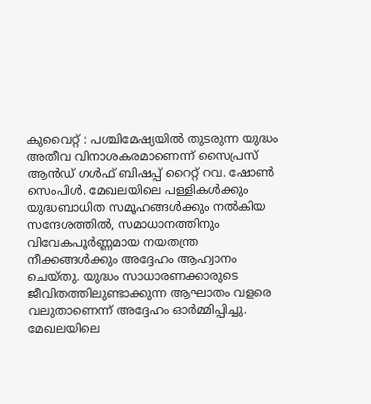കുവൈറ്റ് : പശ്ചിമേഷ്യയിൽ തുടരുന്ന യുദ്ധം അതീവ വിനാശകരമാണെന്ന് സൈപ്രസ് ആൻഡ് ഗൾഫ് ബിഷപ്പ് റൈറ്റ് റവ. ഷോൺ സെംപിൾ. മേഖലയിലെ പള്ളികൾക്കും യുദ്ധബാധിത സമൂഹങ്ങൾക്കും നൽകിയ സന്ദേശത്തിൽ, സമാധാനത്തിനും വിവേകപൂർണ്ണമായ നയതന്ത്ര നീക്കങ്ങൾക്കും അദ്ദേഹം ആഹ്വാനം ചെയ്തു. യുദ്ധം സാധാരണക്കാരുടെ ജീവിതത്തിലുണ്ടാക്കുന്ന ആഘാതം വളരെ വലുതാണെന്ന് അദ്ദേഹം ഓർമ്മിപ്പിച്ചു.
മേഖലയിലെ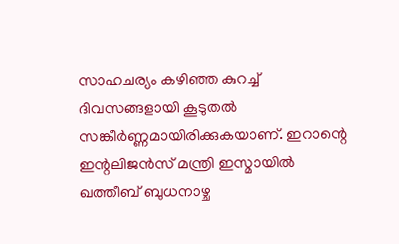സാഹചര്യം കഴിഞ്ഞ കുറച്ച് ദിവസങ്ങളായി കൂടുതൽ സങ്കീർണ്ണമായിരിക്കുകയാണ്. ഇറാന്റെ ഇന്റലിജൻസ് മന്ത്രി ഇസ്മായിൽ ഖത്തീബ് ബുധനാഴ്ച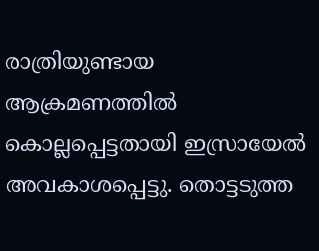രാത്രിയുണ്ടായ ആക്രമണത്തിൽ കൊല്ലപ്പെട്ടതായി ഇസ്രായേൽ അവകാശപ്പെട്ടു. തൊട്ടടുത്ത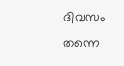ദിവസം തന്നെ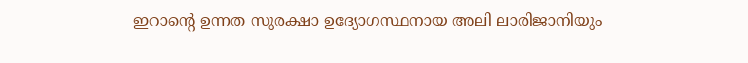ഇറാന്റെ ഉന്നത സുരക്ഷാ ഉദ്യോഗസ്ഥനായ അലി ലാരിജാനിയും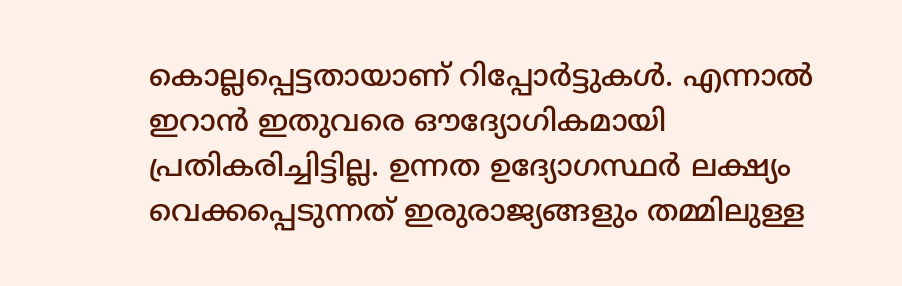കൊല്ലപ്പെട്ടതായാണ് റിപ്പോർട്ടുകൾ. എന്നാൽ ഇറാൻ ഇതുവരെ ഔദ്യോഗികമായി പ്രതികരിച്ചിട്ടില്ല. ഉന്നത ഉദ്യോഗസ്ഥർ ലക്ഷ്യം വെക്കപ്പെടുന്നത് ഇരുരാജ്യങ്ങളും തമ്മിലുള്ള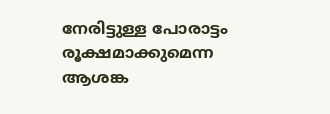നേരിട്ടുള്ള പോരാട്ടം രൂക്ഷമാക്കുമെന്ന ആശങ്ക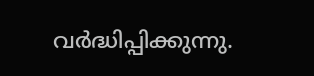വർദ്ധിപ്പിക്കുന്നു.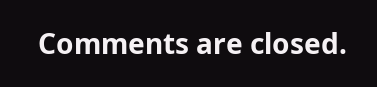Comments are closed.